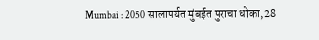Mumbai : 2050 सालापर्यत मुंबईत पुराचा धोका,28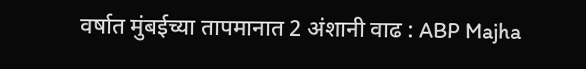वर्षात मुंबईच्या तापमानात 2 अंशानी वाढ : ABP Majha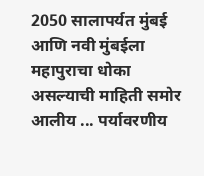2050 सालापर्यत मुंबई आणि नवी मुंबईला महापुराचा धोका असल्याची माहिती समोर आलीय ... पर्यावरणीय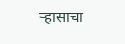ऱ्हासाचा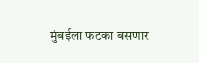मुंबईला फटका बसणार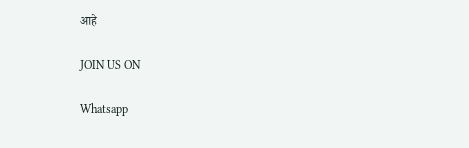आहे

JOIN US ON

Whatsapp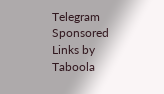Telegram
Sponsored Links by Taboola